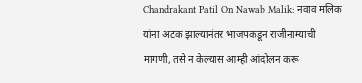Chandrakant Patil On Nawab Malik: नवाव मलिक यांना अटक झाल्यानंतर भाजपकडून राजीनाम्याची मागणी, तसे न केल्यास आम्ही आंदोलन करू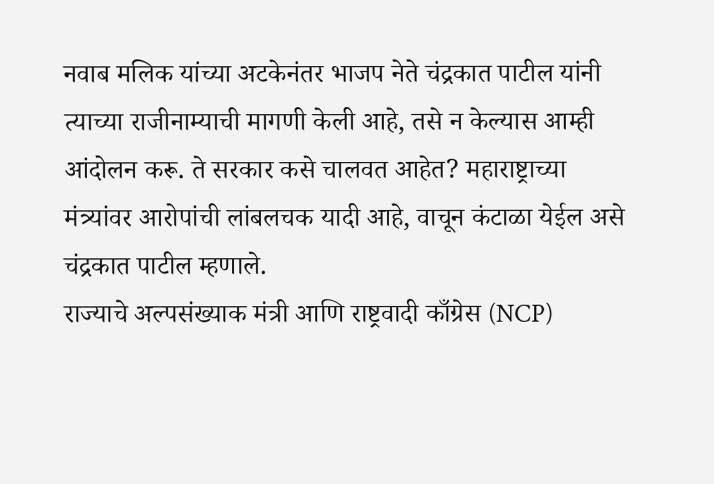नवाब मलिक यांच्या अटकेनंतर भाजप नेते चंद्रकात पाटील यांनी त्याच्या राजीनाम्याची मागणी केली आहे, तसे न केल्यास आम्ही आंदोलन करू. ते सरकार कसे चालवत आहेत? महाराष्ट्राच्या मंत्र्यांवर आरोपांची लांबलचक यादी आहे, वाचून कंटाळा येईल असे चंद्रकात पाटील म्हणाले.
राज्याचे अल्पसंख्याक मंत्री आणि राष्ट्रवादी काँग्रेस (NCP)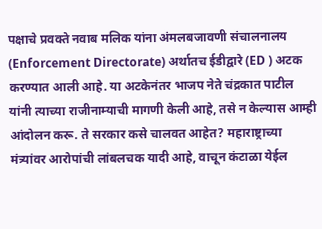पक्षाचे प्रवक्ते नवाब मलिक यांना अंमलबजावणी संचालनालय (Enforcement Directorate) अर्थातच ईडीद्वारे (ED ) अटक करण्यात आली आहे. या अटकेनंतर भाजप नेते चंद्रकात पाटील यांनी त्याच्या राजीनाम्याची मागणी केली आहे, तसे न केल्यास आम्ही आंदोलन करू. ते सरकार कसे चालवत आहेत? महाराष्ट्राच्या मंत्र्यांवर आरोपांची लांबलचक यादी आहे, वाचून कंटाळा येईल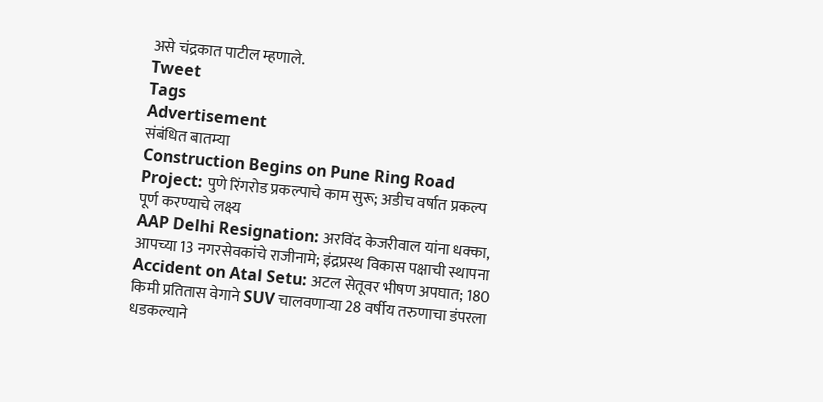असे चंद्रकात पाटील म्हणाले.
Tweet
Tags
Advertisement
संबंधित बातम्या
Construction Begins on Pune Ring Road Project: पुणे रिंगरोड प्रकल्पाचे काम सुरू; अडीच वर्षात प्रकल्प पूर्ण करण्याचे लक्ष्य
AAP Delhi Resignation: अरविंद केजरीवाल यांना धक्का, आपच्या 13 नगरसेवकांचे राजीनामे; इंद्रप्रस्थ विकास पक्षाची स्थापना
Accident on Atal Setu: अटल सेतूवर भीषण अपघात; 180 किमी प्रतितास वेगाने SUV चालवणाऱ्या 28 वर्षीय तरुणाचा डंपरला धडकल्याने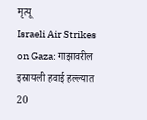मृत्यू
Israeli Air Strikes on Gaza: गाझावरील इस्रायली हवाई हल्ल्यात 20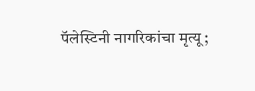पॅलेस्टिनी नागरिकांचा मृत्यू;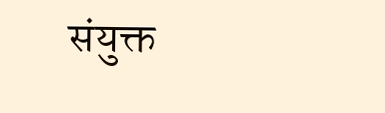संयुक्त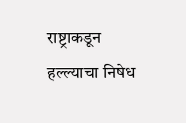राष्ट्राकडून हल्ल्याचा निषेध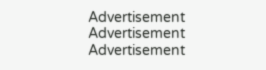Advertisement
Advertisement
Advertisement